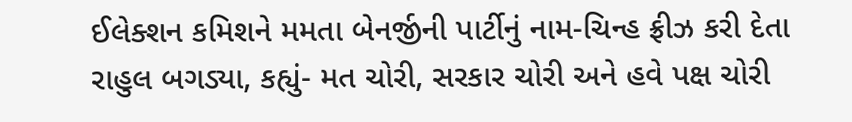ઈલેક્શન કમિશને મમતા બેનર્જીની પાર્ટીનું નામ-ચિન્હ ફ્રીઝ કરી દેતા રાહુલ બગડ્યા, કહ્યું- મત ચોરી, સરકાર ચોરી અને હવે પક્ષ ચોરી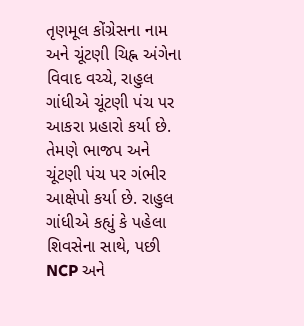તૃણમૂલ કોંગ્રેસના નામ અને ચૂંટણી ચિહ્ન અંગેના વિવાદ વચ્ચે, રાહુલ ગાંધીએ ચૂંટણી પંચ પર આકરા પ્રહારો કર્યા છે. તેમણે ભાજપ અને ચૂંટણી પંચ પર ગંભીર આક્ષેપો કર્યા છે. રાહુલ ગાંધીએ કહ્યું કે પહેલા શિવસેના સાથે, પછી NCP અને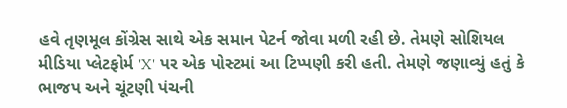હવે તૃણમૂલ કોંગ્રેસ સાથે એક સમાન પેટર્ન જોવા મળી રહી છે. તેમણે સોશિયલ મીડિયા પ્લેટફોર્મ 'X' પર એક પોસ્ટમાં આ ટિપ્પણી કરી હતી. તેમણે જણાવ્યું હતું કે ભાજપ અને ચૂંટણી પંચની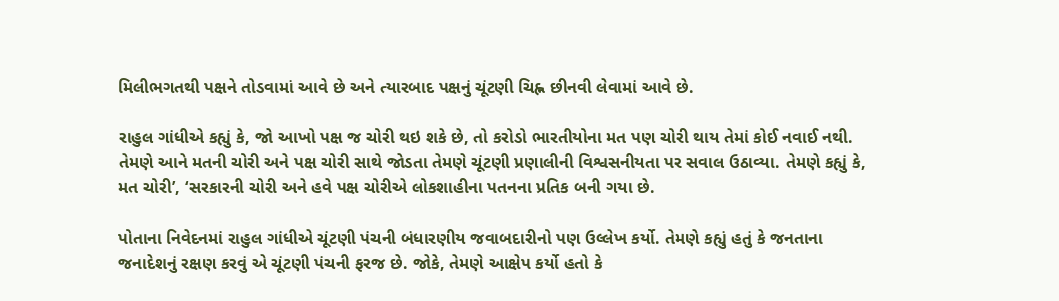મિલીભગતથી પક્ષને તોડવામાં આવે છે અને ત્યારબાદ પક્ષનું ચૂંટણી ચિહ્ન છીનવી લેવામાં આવે છે.

રાહુલ ગાંધીએ કહ્યું કે, જો આખો પક્ષ જ ચોરી થઇ શકે છે, તો કરોડો ભારતીયોના મત પણ ચોરી થાય તેમાં કોઈ નવાઈ નથી. તેમણે આને મતની ચોરી અને પક્ષ ચોરી સાથે જોડતા તેમણે ચૂંટણી પ્રણાલીની વિશ્વસનીયતા પર સવાલ ઉઠાવ્યા. તેમણે કહ્યું કે, મત ચોરી’, ‘સરકારની ચોરી અને હવે પક્ષ ચોરીએ લોકશાહીના પતનના પ્રતિક બની ગયા છે.

પોતાના નિવેદનમાં રાહુલ ગાંધીએ ચૂંટણી પંચની બંધારણીય જવાબદારીનો પણ ઉલ્લેખ કર્યો. તેમણે કહ્યું હતું કે જનતાના જનાદેશનું રક્ષણ કરવું એ ચૂંટણી પંચની ફરજ છે. જોકે, તેમણે આક્ષેપ કર્યો હતો કે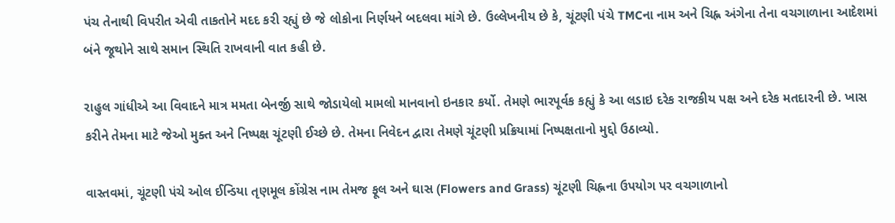પંચ તેનાથી વિપરીત એવી તાકતોને મદદ કરી રહ્યું છે જે લોકોના નિર્ણયને બદલવા માંગે છે. ઉલ્લેખનીય છે કે, ચૂંટણી પંચે TMCના નામ અને ચિહ્ન અંગેના તેના વચગાળાના આદેશમાં બંને જૂથોને સાથે સમાન સ્થિતિ રાખવાની વાત કહી છે.

રાહુલ ગાંધીએ આ વિવાદને માત્ર મમતા બેનર્જી સાથે જોડાયેલો મામલો માનવાનો ઇનકાર કર્યો. તેમણે ભારપૂર્વક કહ્યું કે આ લડાઇ દરેક રાજકીય પક્ષ અને દરેક મતદારની છે. ખાસ કરીને તેમના માટે જેઓ મુક્ત અને નિષ્પક્ષ ચૂંટણી ઈચ્છે છે. તેમના નિવેદન દ્વારા તેમણે ચૂંટણી પ્રક્રિયામાં નિષ્પક્ષતાનો મુદ્દો ઉઠાવ્યો.

વાસ્તવમાં, ચૂંટણી પંચે ઓલ ઈન્ડિયા તૃણમૂલ કોંગ્રેસ નામ તેમજ ફૂલ અને ઘાસ (Flowers and Grass) ચૂંટણી ચિહ્નના ઉપયોગ પર વચગાળાનો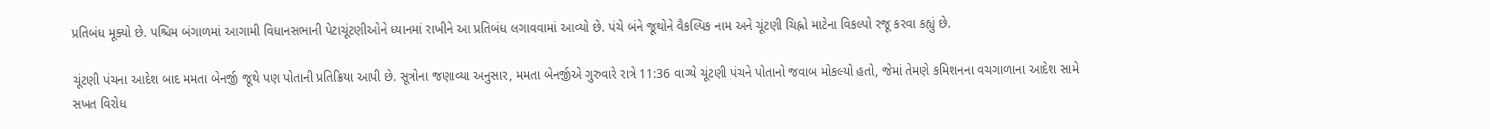પ્રતિબંધ મૂક્યો છે. પશ્ચિમ બંગાળમાં આગામી વિધાનસભાની પેટાચૂંટણીઓને ધ્યાનમાં રાખીને આ પ્રતિબંધ લગાવવામાં આવ્યો છે. પંચે બંને જૂથોને વૈકલ્પિક નામ અને ચૂંટણી ચિહ્નો માટેના વિકલ્પો રજૂ કરવા કહ્યું છે.

ચૂંટણી પંચના આદેશ બાદ મમતા બેનર્જી જૂથે પણ પોતાની પ્રતિક્રિયા આપી છે. સૂત્રોના જણાવ્યા અનુસાર, મમતા બેનર્જીએ ગુરુવારે રાત્રે 11:36 વાગ્યે ચૂંટણી પંચને પોતાનો જવાબ મોકલ્યો હતો, જેમાં તેમણે કમિશનના વચગાળાના આદેશ સામે સખત વિરોધ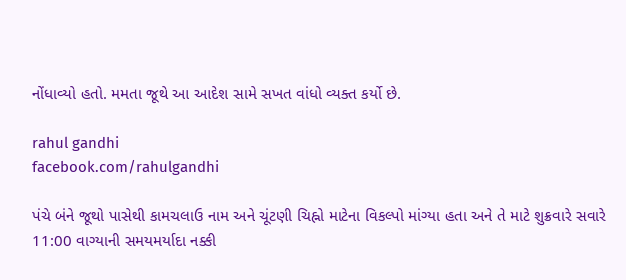નોંધાવ્યો હતો. મમતા જૂથે આ આદેશ સામે સખત વાંધો વ્યક્ત કર્યો છે.

rahul gandhi
facebook.com/rahulgandhi

પંચે બંને જૂથો પાસેથી કામચલાઉ નામ અને ચૂંટણી ચિહ્નો માટેના વિકલ્પો માંગ્યા હતા અને તે માટે શુક્રવારે સવારે 11:00 વાગ્યાની સમયમર્યાદા નક્કી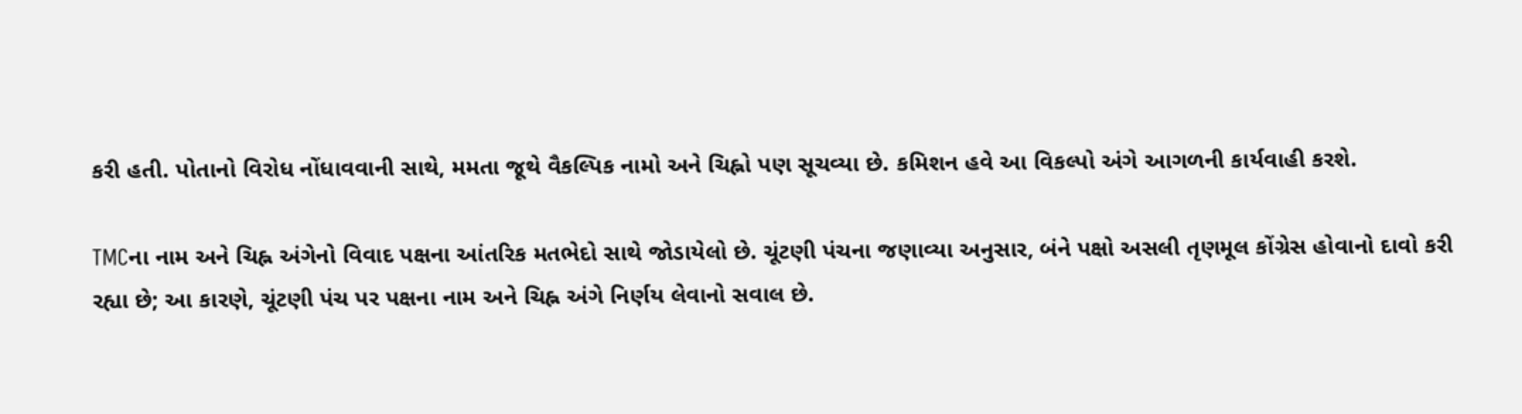કરી હતી. પોતાનો વિરોધ નોંધાવવાની સાથે, મમતા જૂથે વૈકલ્પિક નામો અને ચિહ્નો પણ સૂચવ્યા છે. કમિશન હવે આ વિકલ્પો અંગે આગળની કાર્યવાહી કરશે.

TMCના નામ અને ચિહ્ન અંગેનો વિવાદ પક્ષના આંતરિક મતભેદો સાથે જોડાયેલો છે. ચૂંટણી પંચના જણાવ્યા અનુસાર, બંને પક્ષો અસલી તૃણમૂલ કોંગ્રેસ હોવાનો દાવો કરી રહ્યા છે; આ કારણે, ચૂંટણી પંચ પર પક્ષના નામ અને ચિહ્ન અંગે નિર્ણય લેવાનો સવાલ છે.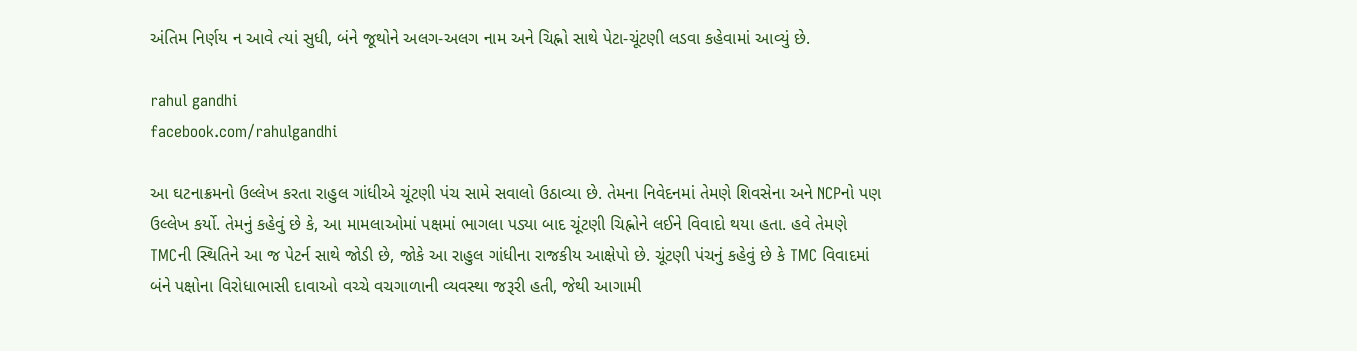અંતિમ નિર્ણય ન આવે ત્યાં સુધી, બંને જૂથોને અલગ-અલગ નામ અને ચિહ્નો સાથે પેટા-ચૂંટણી લડવા કહેવામાં આવ્યું છે.

rahul gandhi
facebook.com/rahulgandhi

આ ઘટનાક્રમનો ઉલ્લેખ કરતા રાહુલ ગાંધીએ ચૂંટણી પંચ સામે સવાલો ઉઠાવ્યા છે. તેમના નિવેદનમાં તેમણે શિવસેના અને NCPનો પણ ઉલ્લેખ કર્યો. તેમનું કહેવું છે કે, આ મામલાઓમાં પક્ષમાં ભાગલા પડ્યા બાદ ચૂંટણી ચિહ્નોને લઈને વિવાદો થયા હતા. હવે તેમણે TMCની સ્થિતિને આ જ પેટર્ન સાથે જોડી છે, જોકે આ રાહુલ ગાંધીના રાજકીય આક્ષેપો છે. ચૂંટણી પંચનું કહેવું છે કે TMC વિવાદમાં બંને પક્ષોના વિરોધાભાસી દાવાઓ વચ્ચે વચગાળાની વ્યવસ્થા જરૂરી હતી, જેથી આગામી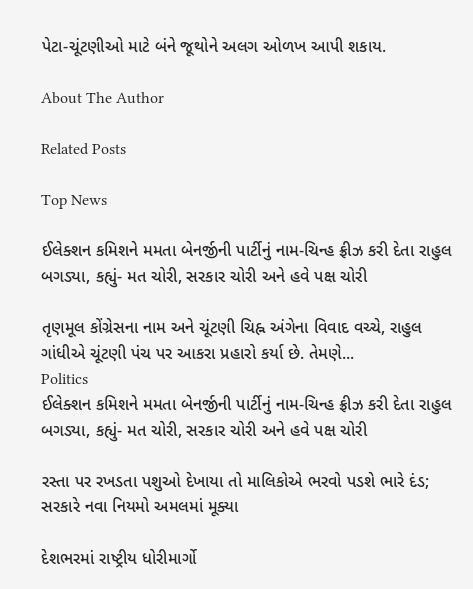પેટા-ચૂંટણીઓ માટે બંને જૂથોને અલગ ઓળખ આપી શકાય.

About The Author

Related Posts

Top News

ઈલેક્શન કમિશને મમતા બેનર્જીની પાર્ટીનું નામ-ચિન્હ ફ્રીઝ કરી દેતા રાહુલ બગડ્યા, કહ્યું- મત ચોરી, સરકાર ચોરી અને હવે પક્ષ ચોરી

તૃણમૂલ કોંગ્રેસના નામ અને ચૂંટણી ચિહ્ન અંગેના વિવાદ વચ્ચે, રાહુલ ગાંધીએ ચૂંટણી પંચ પર આકરા પ્રહારો કર્યા છે. તેમણે...
Politics
ઈલેક્શન કમિશને મમતા બેનર્જીની પાર્ટીનું નામ-ચિન્હ ફ્રીઝ કરી દેતા રાહુલ બગડ્યા, કહ્યું- મત ચોરી, સરકાર ચોરી અને હવે પક્ષ ચોરી

રસ્તા પર રખડતા પશુઓ દેખાયા તો માલિકોએ ભરવો પડશે ભારે દંડ; સરકારે નવા નિયમો અમલમાં મૂક્યા

દેશભરમાં રાષ્ટ્રીય ધોરીમાર્ગો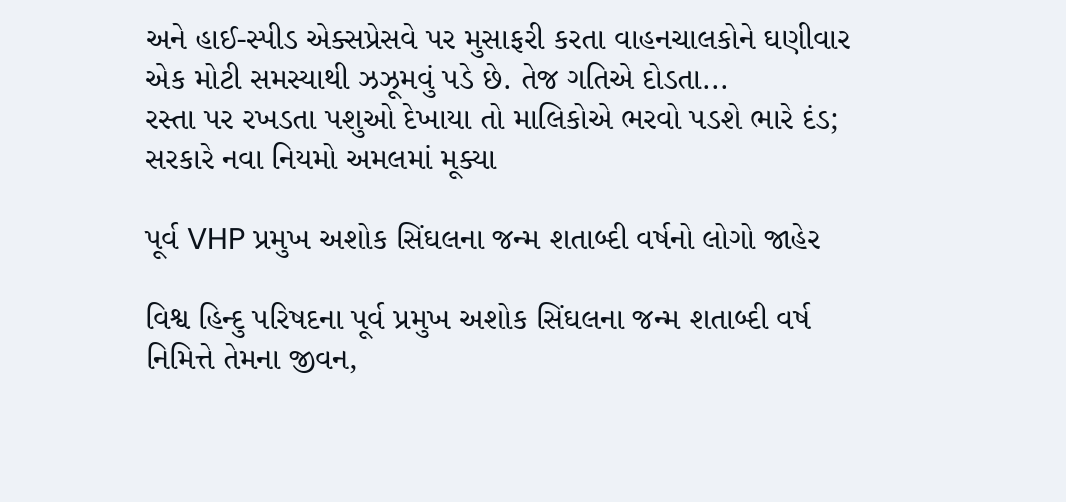અને હાઈ-સ્પીડ એક્સપ્રેસવે પર મુસાફરી કરતા વાહનચાલકોને ઘણીવાર એક મોટી સમસ્યાથી ઝઝૂમવું પડે છે. તેજ ગતિએ દોડતા...
રસ્તા પર રખડતા પશુઓ દેખાયા તો માલિકોએ ભરવો પડશે ભારે દંડ; સરકારે નવા નિયમો અમલમાં મૂક્યા

પૂર્વ VHP પ્રમુખ અશોક સિંઘલના જન્મ શતાબ્દી વર્ષનો લોગો જાહેર

વિશ્વ હિન્દુ પરિષદના પૂર્વ પ્રમુખ અશોક સિંઘલના જન્મ શતાબ્દી વર્ષ નિમિત્તે તેમના જીવન,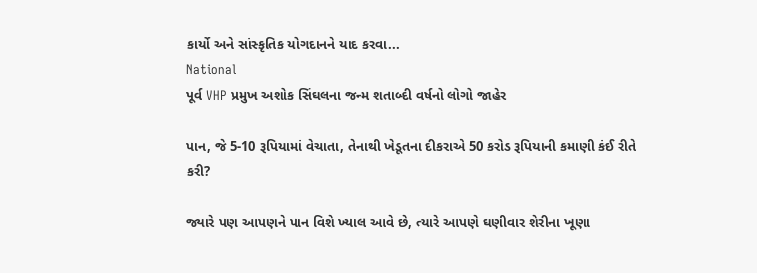કાર્યો અને સાંસ્કૃતિક યોગદાનને યાદ કરવા...
National
પૂર્વ VHP પ્રમુખ અશોક સિંઘલના જન્મ શતાબ્દી વર્ષનો લોગો જાહેર

પાન, જે 5-10 રૂપિયામાં વેચાતા, તેનાથી ખેડૂતના દીકરાએ 50 કરોડ રૂપિયાની કમાણી કંઈ રીતે કરી?

જ્યારે પણ આપણને પાન વિશે ખ્યાલ આવે છે, ત્યારે આપણે ઘણીવાર શેરીના ખૂણા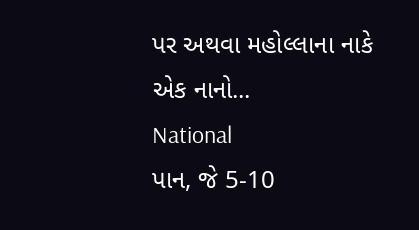પર અથવા મહોલ્લાના નાકે એક નાનો...
National
પાન, જે 5-10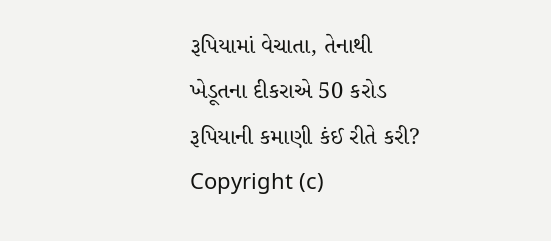રૂપિયામાં વેચાતા, તેનાથી ખેડૂતના દીકરાએ 50 કરોડ રૂપિયાની કમાણી કંઈ રીતે કરી?
Copyright (c)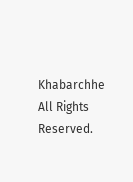Khabarchhe All Rights Reserved.